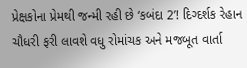પ્રેક્ષકોના પ્રેમથી જન્મી રહી છે ‘કબંદા 2’! દિગ્દર્શક રેહાન ચૌધરી ફરી લાવશે વધુ રોમાંચક અને મજબૂત વાર્તા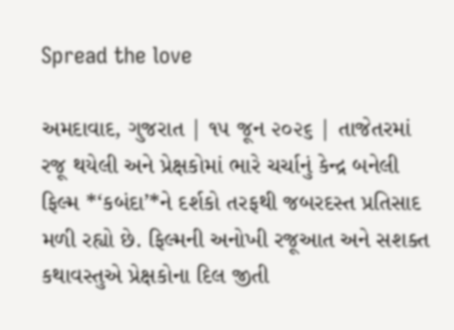Spread the love

અમદાવાદ, ગુજરાત | ૧૫ જૂન ૨૦૨૬ | તાજેતરમાં રજૂ થયેલી અને પ્રેક્ષકોમાં ભારે ચર્ચાનું કેન્દ્ર બનેલી ફિલ્મ *‘કબંદા’*ને દર્શકો તરફથી જબરદસ્ત પ્રતિસાદ મળી રહ્યો છે. ફિલ્મની અનોખી રજૂઆત અને સશક્ત કથાવસ્તુએ પ્રેક્ષકોના દિલ જીતી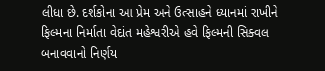લીધા છે. દર્શકોના આ પ્રેમ અને ઉત્સાહને ધ્યાનમાં રાખીને ફિલ્મના નિર્માતા વેદાંત મહેશ્વરીએ હવે ફિલ્મની સિક્વલ બનાવવાનો નિર્ણય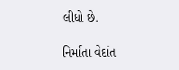લીધો છે.

નિર્માતા વેદાંત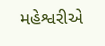મહેશ્વરીએ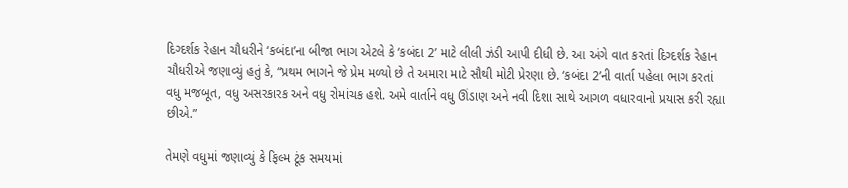દિગ્દર્શક રેહાન ચૌધરીને ‘કબંદા’ના બીજા ભાગ એટલે કે ‘કબંદા 2’ માટે લીલી ઝંડી આપી દીધી છે. આ અંગે વાત કરતાં દિગ્દર્શક રેહાન ચૌધરીએ જણાવ્યું હતું કે, “પ્રથમ ભાગને જે પ્રેમ મળ્યો છે તે અમારા માટે સૌથી મોટી પ્રેરણા છે. ‘કબંદા 2’ની વાર્તા પહેલા ભાગ કરતાં વધુ મજબૂત, વધુ અસરકારક અને વધુ રોમાંચક હશે. અમે વાર્તાને વધુ ઊંડાણ અને નવી દિશા સાથે આગળ વધારવાનો પ્રયાસ કરી રહ્યા છીએ.”

તેમણે વધુમાં જણાવ્યું કે ફિલ્મ ટૂંક સમયમાં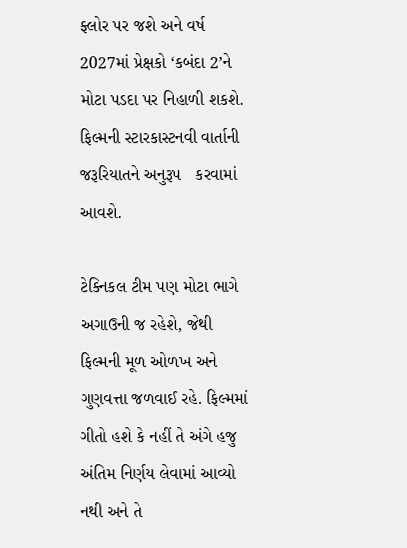ફ્લોર પર જશે અને વર્ષ 2027માં પ્રેક્ષકો ‘કબંદા 2’ને મોટા પડદા પર નિહાળી શકશે. ફિલ્મની સ્ટારકાસ્ટનવી વાર્તાની જરૂરિયાતને અનુરૂપ   કરવામાં આવશે.

ટેક્નિકલ ટીમ પણ મોટા ભાગે અગાઉની જ રહેશે, જેથી ફિલ્મની મૂળ ઓળખ અને ગુણવત્તા જળવાઈ રહે. ફિલ્મમાં ગીતો હશે કે નહીં તે અંગે હજુ અંતિમ નિર્ણય લેવામાં આવ્યો નથી અને તે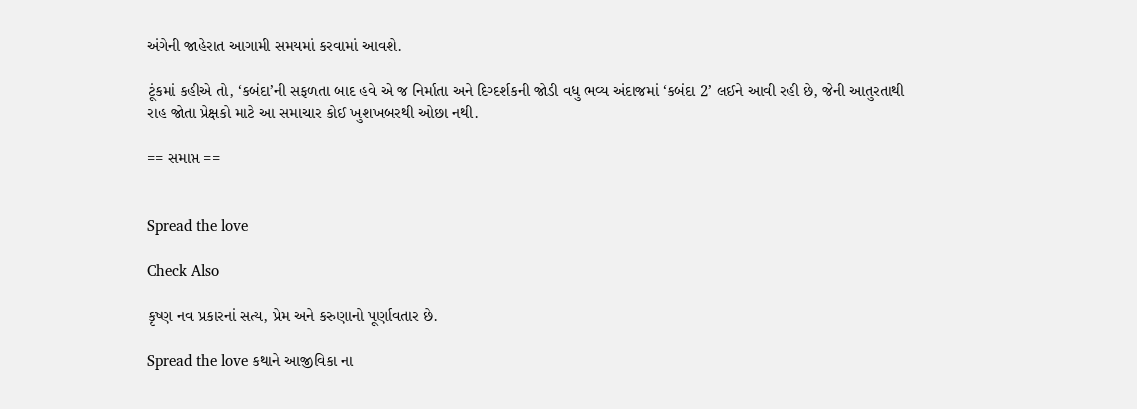અંગેની જાહેરાત આગામી સમયમાં કરવામાં આવશે.

ટૂંકમાં કહીએ તો, ‘કબંદા’ની સફળતા બાદ હવે એ જ નિર્માતા અને દિગ્દર્શકની જોડી વધુ ભવ્ય અંદાજમાં ‘કબંદા 2’ લઈને આવી રહી છે, જેની આતુરતાથી રાહ જોતા પ્રેક્ષકો માટે આ સમાચાર કોઈ ખુશખબરથી ઓછા નથી.

== સમાપ્ત ==


Spread the love

Check Also

કૃષ્ણ નવ પ્રકારનાં સત્ય, પ્રેમ અને કરુણાનો પૂર્ણાવતાર છે.

Spread the love કથાને આજીવિકા ના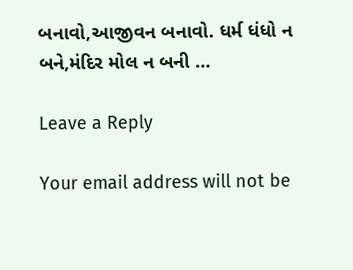બનાવો,આજીવન બનાવો. ધર્મ ધંધો ન બને,મંદિર મોલ ન બની …

Leave a Reply

Your email address will not be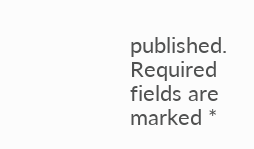published. Required fields are marked *